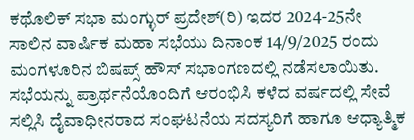ಕಥೊಲಿಕ್ ಸಭಾ ಮಂಗ್ಳುರ್ ಪ್ರದೇಶ್(ರಿ) ಇದರ 2024-25ನೇ ಸಾಲಿನ ವಾರ್ಷಿಕ ಮಹಾ ಸಭೆಯು ದಿನಾಂಕ 14/9/2025 ರಂದು ಮಂಗಳೂರಿನ ಬಿಷಪ್ಸ್ ಹೌಸ್ ಸಭಾಂಗಣದಲ್ಲಿ ನಡೆಸಲಾಯಿತು. ಸಭೆಯನ್ನು ಪ್ರಾರ್ಥನೆಯೊಂದಿಗೆ ಆರಂಭಿಸಿ ಕಳೆದ ವರ್ಷದಲ್ಲಿ ಸೇವೆ ಸಲ್ಲಿಸಿ ದೈವಾಧೀನರಾದ ಸಂಘಟನೆಯ ಸದಸ್ಯರಿಗೆ ಹಾಗೂ ಆಧ್ಯಾತ್ಮಿಕ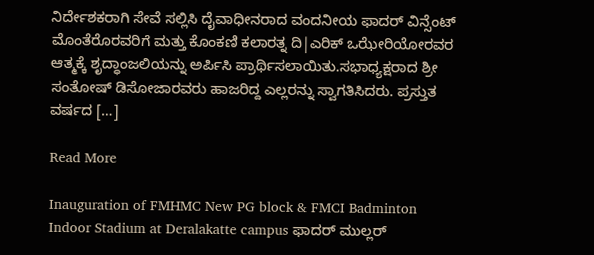ನಿರ್ದೇಶಕರಾಗಿ ಸೇವೆ ಸಲ್ಲಿಸಿ ದೈವಾಧೀನರಾದ ವಂದನೀಯ ಫಾದರ್ ವಿನ್ಸೆಂಟ್ ಮೊಂತೆರೊರವರಿಗೆ ಮತ್ತು ಕೊಂಕಣಿ ಕಲಾರತ್ನ ದಿ|ಎರಿಕ್ ಒಝೇರಿಯೋರವರ ಆತ್ಮಕ್ಕೆ ಶೃದ್ಧಾಂಜಲಿಯನ್ನು ಅರ್ಪಿಸಿ ಪ್ರಾರ್ಥಿಸಲಾಯಿತು.ಸಭಾಧ್ಯಕ್ಷರಾದ ಶ್ರೀ ಸಂತೋಷ್ ಡಿಸೋಜಾರವರು ಹಾಜರಿದ್ದ ಎಲ್ಲರನ್ನು ಸ್ವಾಗತಿಸಿದರು. ಪ್ರಸ್ತುತ ವರ್ಷದ […]

Read More

Inauguration of FMHMC New PG block & FMCI Badminton Indoor Stadium at Deralakatte campus ಫಾದರ್ ಮುಲ್ಲರ್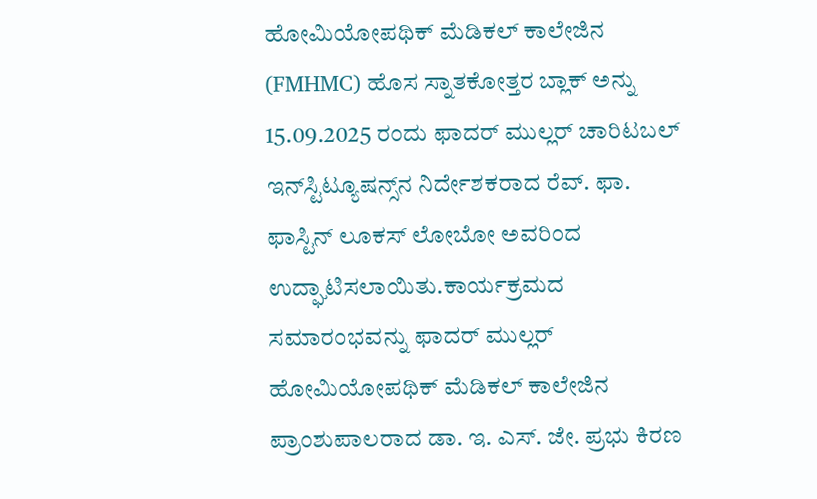ಹೋಮಿಯೋಪಥಿಕ್ ಮೆಡಿಕಲ್ ಕಾಲೇಜಿನ (FMHMC) ಹೊಸ ಸ್ನಾತಕೋತ್ತರ ಬ್ಲಾಕ್ ಅನ್ನು 15.09.2025 ರಂದು ಫಾದರ್ ಮುಲ್ಲರ್ ಚಾರಿಟಬಲ್ ಇನ್‌ಸ್ಟಿಟ್ಯೂಷನ್ಸ್‌ನ ನಿರ್ದೇಶಕರಾದ ರೆವ್. ಫಾ. ಫಾಸ್ಟಿನ್ ಲೂಕಸ್ ಲೋಬೋ ಅವರಿಂದ ಉದ್ಘಾಟಿಸಲಾಯಿತು.ಕಾರ್ಯಕ್ರಮದ ಸಮಾರಂಭವನ್ನು ಫಾದರ್ ಮುಲ್ಲರ್ ಹೋಮಿಯೋಪಥಿಕ್ ಮೆಡಿಕಲ್ ಕಾಲೇಜಿನ ಪ್ರಾಂಶುಪಾಲರಾದ ಡಾ. ಇ. ಎಸ್. ಜೇ. ಪ್ರಭು ಕಿರಣ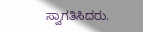ಸ್ವಾಗತಿಸಿದರು.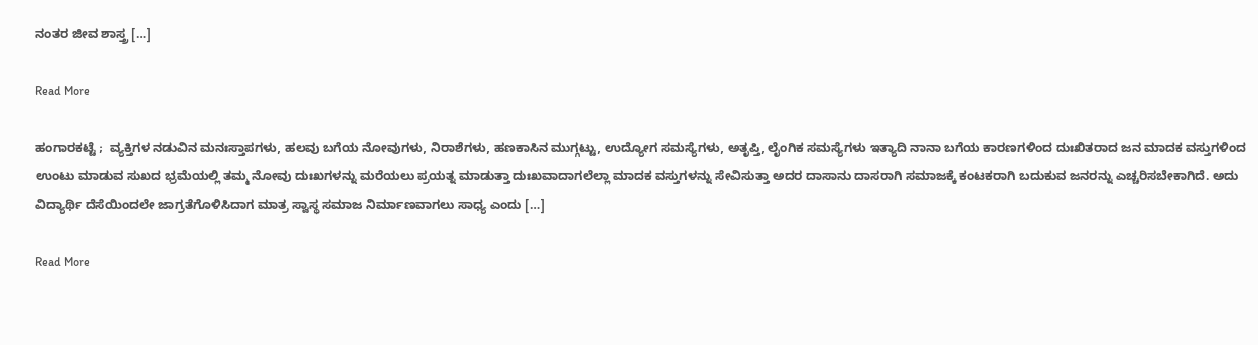ನಂತರ ಜೀವ ಶಾಸ್ತ್ರ […]

Read More

ಹಂಗಾರಕಟ್ಟೆ ;  ವ್ಯಕ್ತಿಗಳ ನಡುವಿನ ಮನಃಸ್ತಾಪಗಳು, ಹಲವು ಬಗೆಯ ನೋವುಗಳು, ನಿರಾಶೆಗಳು, ಹಣಕಾಸಿನ ಮುಗ್ಗಟ್ಟು, ಉದ್ಯೋಗ ಸಮಸ್ಯೆಗಳು, ಅತೃಪ್ತಿ, ಲೈಂಗಿಕ ಸಮಸ್ಯೆಗಳು ಇತ್ಯಾದಿ ನಾನಾ ಬಗೆಯ ಕಾರಣಗಳಿಂದ ದುಃಖಿತರಾದ ಜನ ಮಾದಕ ವಸ್ತುಗಳಿಂದ ಉಂಟು ಮಾಡುವ ಸುಖದ ಭ್ರಮೆಯಲ್ಲಿ ತಮ್ಮ ನೋವು ದುಃಖಗಳನ್ನು ಮರೆಯಲು ಪ್ರಯತ್ನ ಮಾಡುತ್ತಾ ದುಃಖವಾದಾಗಲೆಲ್ಲಾ ಮಾದಕ ವಸ್ತುಗಳನ್ನು ಸೇವಿಸುತ್ತಾ ಅದರ ದಾಸಾನು ದಾಸರಾಗಿ ಸಮಾಜಕ್ಕೆ ಕಂಟಕರಾಗಿ ಬದುಕುವ ಜನರನ್ನು ಎಚ್ಚರಿಸಬೇಕಾಗಿದೆ. ಅದು ವಿದ್ಯಾರ್ಥಿ ದೆಸೆಯಿಂದಲೇ ಜಾಗ್ರತೆಗೊಳಿಸಿದಾಗ ಮಾತ್ರ ಸ್ವಾಸ್ಥ ಸಮಾಜ ನಿರ್ಮಾಣವಾಗಲು ಸಾಧ್ಯ ಎಂದು […]

Read More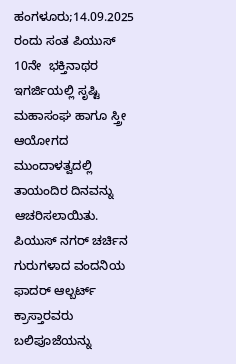ಹಂಗಳೂರು;14.09.2025 ರಂದು ಸಂತ ಪಿಯುಸ್ 10ನೇ  ಭಕ್ತಿನಾಥರ ಇಗರ್ಜಿಯಲ್ಲಿ ಸೃಷ್ಟಿ ಮಹಾಸಂಘ ಹಾಗೂ ಸ್ತ್ರೀ ಆಯೋಗದ ಮುಂದಾಳತ್ವದಲ್ಲಿ ತಾಯಂದಿರ ದಿನವನ್ನು ಆಚರಿಸಲಾಯಿತು. ಪಿಯುಸ್ ನಗರ್ ಚರ್ಚಿನ ಗುರುಗಳಾದ ವಂದನಿಯ ಫಾದರ್ ಆಲ್ಬರ್ಟ್ ಕ್ರಾಸ್ತಾರವರು  ಬಲಿಪೂಜೆಯನ್ನು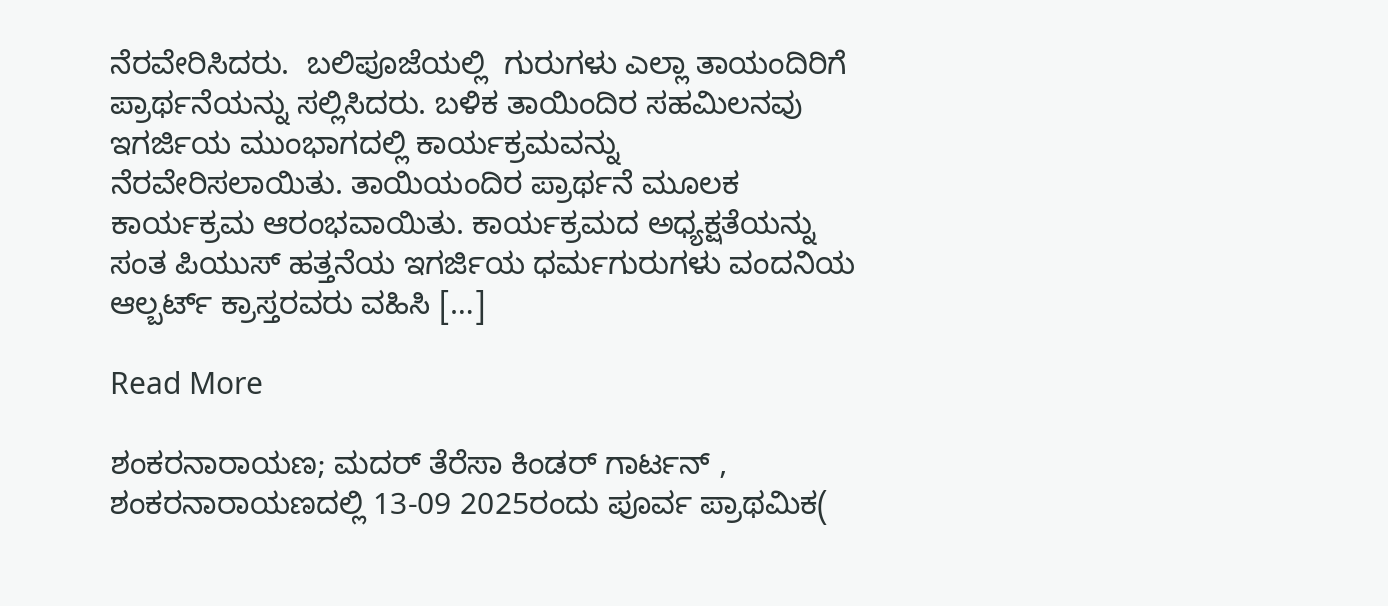ನೆರವೇರಿಸಿದರು.  ಬಲಿಪೂಜೆಯಲ್ಲಿ  ಗುರುಗಳು ಎಲ್ಲಾ ತಾಯಂದಿರಿಗೆ  ಪ್ರಾರ್ಥನೆಯನ್ನು ಸಲ್ಲಿಸಿದರು. ಬಳಿಕ ತಾಯಿಂದಿರ ಸಹಮಿಲನವು ಇಗರ್ಜಿಯ ಮುಂಭಾಗದಲ್ಲಿ ಕಾರ್ಯಕ್ರಮವನ್ನು ನೆರವೇರಿಸಲಾಯಿತು. ತಾಯಿಯಂದಿರ ಪ್ರಾರ್ಥನೆ ಮೂಲಕ ಕಾರ್ಯಕ್ರಮ ಆರಂಭವಾಯಿತು. ಕಾರ್ಯಕ್ರಮದ ಅಧ್ಯಕ್ಷತೆಯನ್ನು ಸಂತ ಪಿಯುಸ್ ಹತ್ತನೆಯ ಇಗರ್ಜಿಯ ಧರ್ಮಗುರುಗಳು ವಂದನಿಯ ಆಲ್ಬರ್ಟ್ ಕ್ರಾಸ್ತರವರು ವಹಿಸಿ […]

Read More

ಶಂಕರನಾರಾಯಣ; ಮದರ್ ತೆರೆಸಾ ಕಿಂಡರ್ ಗಾರ್ಟನ್ , ಶಂಕರನಾರಾಯಣದಲ್ಲಿ 13-09 2025ರಂದು ಪೂರ್ವ ಪ್ರಾಥಮಿಕ(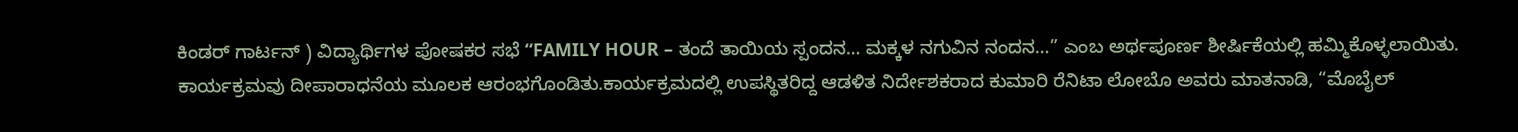ಕಿಂಡರ್ ಗಾರ್ಟನ್ ) ವಿದ್ಯಾರ್ಥಿಗಳ ಪೋಷಕರ ಸಭೆ “FAMILY HOUR – ತಂದೆ ತಾಯಿಯ ಸ್ಪಂದನ… ಮಕ್ಕಳ ನಗುವಿನ ನಂದನ…” ಎಂಬ ಅರ್ಥಪೂರ್ಣ ಶೀರ್ಷಿಕೆಯಲ್ಲಿ ಹಮ್ಮಿಕೊಳ್ಳಲಾಯಿತು. ಕಾರ್ಯಕ್ರಮವು ದೀಪಾರಾಧನೆಯ ಮೂಲಕ ಆರಂಭಗೊಂಡಿತು.ಕಾರ್ಯಕ್ರಮದಲ್ಲಿ ಉಪಸ್ಥಿತರಿದ್ದ ಆಡಳಿತ ನಿರ್ದೇಶಕರಾದ ಕುಮಾರಿ ರೆನಿಟಾ ಲೋಬೊ ಅವರು ಮಾತನಾಡಿ, “ಮೊಬೈಲ್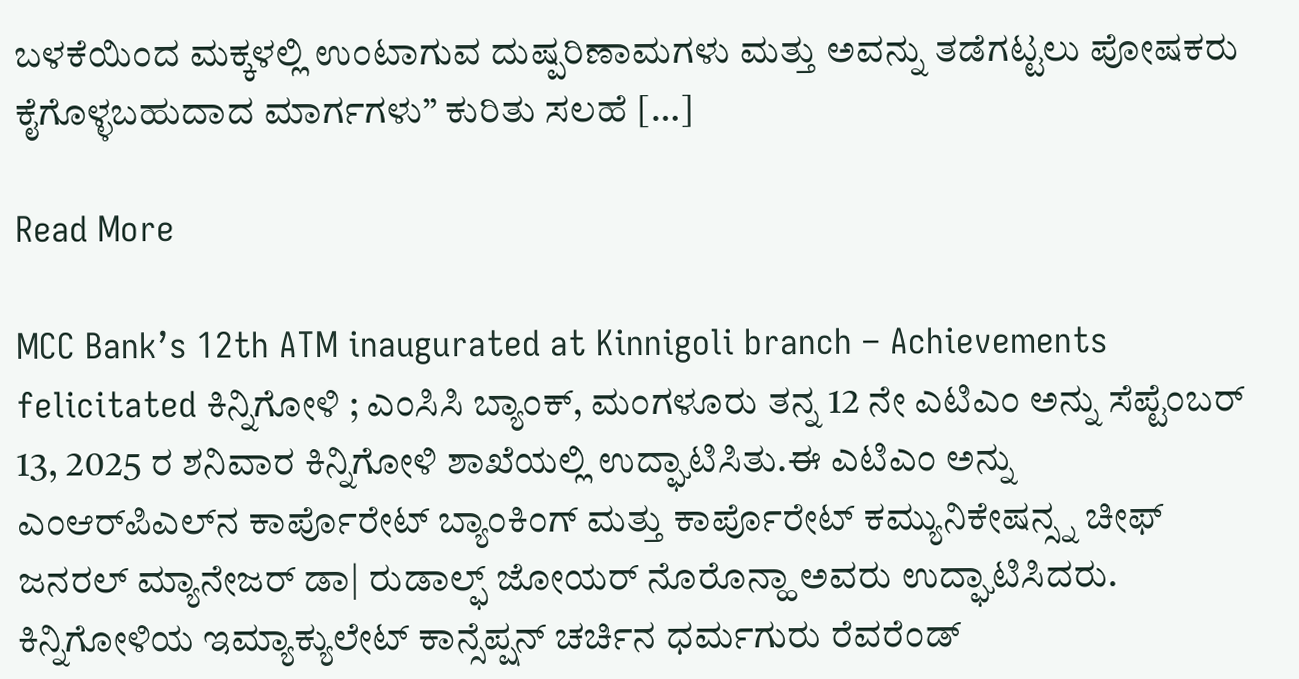ಬಳಕೆಯಿಂದ ಮಕ್ಕಳಲ್ಲಿ ಉಂಟಾಗುವ ದುಷ್ಪರಿಣಾಮಗಳು ಮತ್ತು ಅವನ್ನು ತಡೆಗಟ್ಟಲು ಪೋಷಕರು ಕೈಗೊಳ್ಳಬಹುದಾದ ಮಾರ್ಗಗಳು” ಕುರಿತು ಸಲಹೆ […]

Read More

MCC Bank’s 12th ATM inaugurated at Kinnigoli branch – Achievements felicitated ಕಿನ್ನಿಗೋಳಿ ; ಎಂಸಿಸಿ ಬ್ಯಾಂಕ್, ಮಂಗಳೂರು ತನ್ನ 12 ನೇ ಎಟಿಎಂ ಅನ್ನು ಸೆಪ್ಟೆಂಬರ್ 13, 2025 ರ ಶನಿವಾರ ಕಿನ್ನಿಗೋಳಿ ಶಾಖೆಯಲ್ಲಿ ಉದ್ಘಾಟಿಸಿತು.ಈ ಎಟಿಎಂ ಅನ್ನು ಎಂಆರ್‌ಪಿಎಲ್‌ನ ಕಾರ್ಪೊರೇಟ್ ಬ್ಯಾಂಕಿಂಗ್ ಮತ್ತು ಕಾರ್ಪೊರೇಟ್ ಕಮ್ಯುನಿಕೇಷನ್ಸ್ನ ಚೀಫ್ ಜನರಲ್ ಮ್ಯಾನೇಜರ್ ಡಾ| ರುಡಾಲ್ಫ್ ಜೋಯರ್ ನೊರೊನ್ಹಾ ಅವರು ಉದ್ಘಾಟಿಸಿದರು. ಕಿನ್ನಿಗೋಳಿಯ ಇಮ್ಯಾಕ್ಯುಲೇಟ್ ಕಾನ್ಸೆಪ್ಷನ್ ಚರ್ಚಿನ ಧರ್ಮಗುರು ರೆವರೆಂಡ್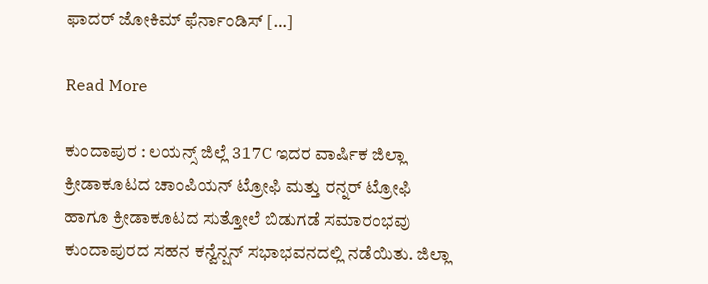ಫಾದರ್ ಜೋಕಿಮ್ ಫೆರ್ನಾಂಡಿಸ್ […]

Read More

ಕುಂದಾಪುರ : ಲಯನ್ಸ್ ಜಿಲ್ಲೆ 317C ಇದರ ವಾರ್ಷಿಕ ಜಿಲ್ಲಾ ಕ್ರೀಡಾಕೂಟದ ಚಾಂಪಿಯನ್ ಟ್ರೋಫಿ ಮತ್ತು ರನ್ನರ್ ಟ್ರೋಫಿ ಹಾಗೂ ಕ್ರೀಡಾಕೂಟದ ಸುತ್ತೋಲೆ ಬಿಡುಗಡೆ ಸಮಾರಂಭವು ಕುಂದಾಪುರದ ಸಹನ ಕನ್ವೆನ್ಷನ್ ಸಭಾಭವನದಲ್ಲಿ ನಡೆಯಿತು. ಜಿಲ್ಲಾ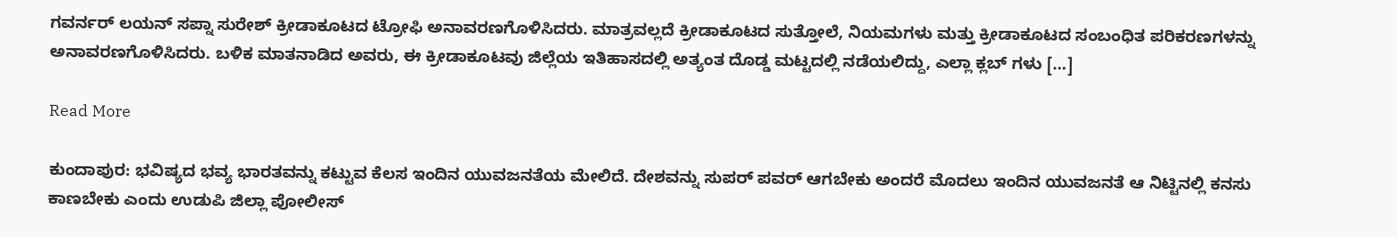ಗವರ್ನರ್ ಲಯನ್ ಸಪ್ನಾ ಸುರೇಶ್ ಕ್ರೀಡಾಕೂಟದ ಟ್ರೋಫಿ ಅನಾವರಣಗೊಳಿಸಿದರು. ಮಾತ್ರವಲ್ಲದೆ ಕ್ರೀಡಾಕೂಟದ ಸುತ್ತೋಲೆ, ನಿಯಮಗಳು ಮತ್ತು ಕ್ರೀಡಾಕೂಟದ ಸಂಬಂಧಿತ ಪರಿಕರಣಗಳನ್ನು ಅನಾವರಣಗೊಳಿಸಿದರು. ಬಳಿಕ ಮಾತನಾಡಿದ ಅವರು, ಈ ಕ್ರೀಡಾಕೂಟವು ಜಿಲ್ಲೆಯ ಇತಿಹಾಸದಲ್ಲಿ ಅತ್ಯಂತ ದೊಡ್ಡ ಮಟ್ಟದಲ್ಲಿ ನಡೆಯಲಿದ್ದು, ಎಲ್ಲಾ ಕ್ಲಬ್ ಗಳು […]

Read More

ಕುಂದಾಪುರ: ಭವಿಷ್ಯದ ಭವ್ಯ ಭಾರತವನ್ನು ಕಟ್ಟುವ ಕೆಲಸ ಇಂದಿನ ಯುವಜನತೆಯ ಮೇಲಿದೆ. ದೇಶವನ್ನು ಸುಪರ್ ಪವರ್ ಆಗಬೇಕು ಅಂದರೆ ಮೊದಲು ಇಂದಿನ ಯುವಜನತೆ ಆ ನಿಟ್ಟಿನಲ್ಲಿ ಕನಸು ಕಾಣಬೇಕು ಎಂದು ಉಡುಪಿ ಜಿಲ್ಲಾ ಪೋಲೀಸ್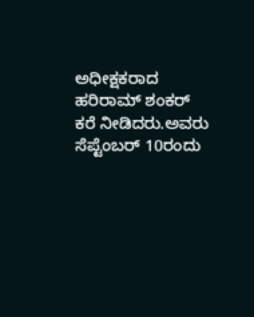ಅಧೀಕ್ಷಕರಾದ ಹರಿರಾಮ್ ಶಂಕರ್ ಕರೆ ನೀಡಿದರು.ಅವರು ಸೆಪ್ಟೆಂಬರ್ 10ರಂದು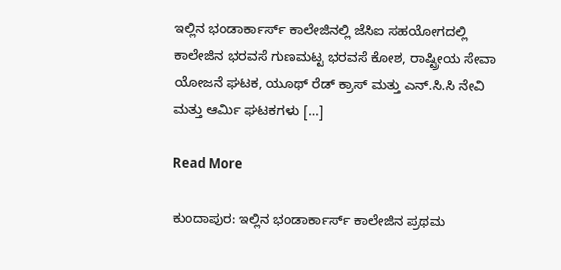ಇಲ್ಲಿನ ಭಂಡಾರ್ಕಾರ್ಸ್ ಕಾಲೇಜಿನಲ್ಲಿ ಜೆಸಿಐ ಸಹಯೋಗದಲ್ಲಿ ಕಾಲೇಜಿನ ಭರವಸೆ ಗುಣಮಟ್ಟ ಭರವಸೆ ಕೋಶ, ರಾಷ್ಟ್ರೀಯ ಸೇವಾ ಯೋಜನೆ ಘಟಕ, ಯೂಥ್ ರೆಡ್ ಕ್ರಾಸ್ ಮತ್ತು ಎನ್.ಸಿ.ಸಿ ನೇವಿ ಮತ್ತು ಆರ್ಮಿ ಘಟಕಗಳು […]

Read More

ಕುಂದಾಪುರ: ಇಲ್ಲಿನ ಭಂಡಾರ್ಕಾರ್ಸ್ ಕಾಲೇಜಿನ ಪ್ರಥಮ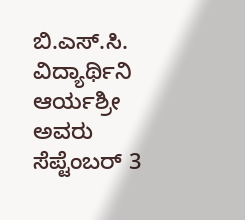ಬಿ.ಎಸ್.ಸಿ. ವಿದ್ಯಾರ್ಥಿನಿ ಆರ್ಯಶ್ರೀ ಅವರು ಸೆಪ್ಟೆಂಬರ್ 3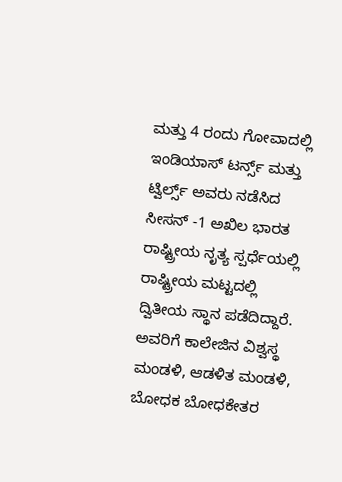ಮತ್ತು 4 ರಂದು ಗೋವಾದಲ್ಲಿ ಇಂಡಿಯಾಸ್ ಟರ್ನ್ಸ್ ಮತ್ತು ಟ್ವಿರ್ಲ್ಸ್ ಅವರು ನಡೆಸಿದ ಸೀಸನ್ -1 ಅಖಿಲ ಭಾರತ ರಾಷ್ಟ್ರೀಯ ನೃತ್ಯ ಸ್ಪರ್ಧೆಯಲ್ಲಿ ರಾಷ್ಟ್ರೀಯ ಮಟ್ಟದಲ್ಲಿ ದ್ವಿತೀಯ ಸ್ಥಾನ ಪಡೆದಿದ್ದಾರೆ. ಅವರಿಗೆ ಕಾಲೇಜಿನ ವಿಶ್ವಸ್ಥ ಮಂಡಳಿ, ಆಡಳಿತ ಮಂಡಳಿ, ಬೋಧಕ ಬೋಧಕೇತರ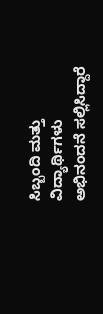ಸಿಬ್ಬಂದಿ ಮತ್ತು ವಿದ್ಯಾರ್ಥಿಗಳು ಅಭಿನಂದನೆ ಸಲ್ಲಿಸಿದ್ದಾರೆ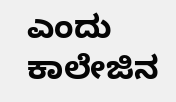ಎಂದು ಕಾಲೇಜಿನ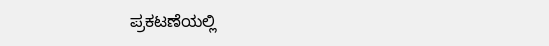ಪ್ರಕಟಣೆಯಲ್ಲಿ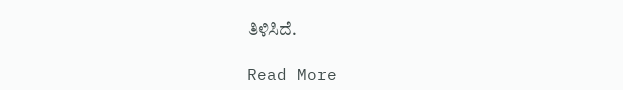ತಿಳಿಸಿದೆ.

Read More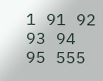1 91 92 93 94 95 555